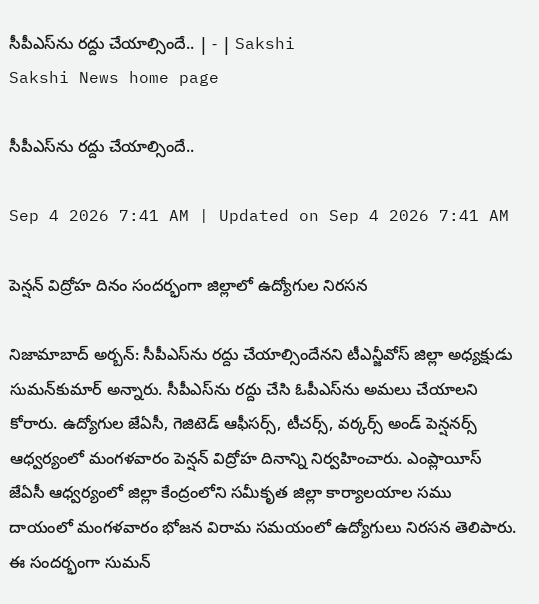సీపీఎస్‌ను రద్దు చేయాల్సిందే.. | - | Sakshi
Sakshi News home page

సీపీఎస్‌ను రద్దు చేయాల్సిందే..

Sep 4 2026 7:41 AM | Updated on Sep 4 2026 7:41 AM

పెన్షన్‌ విద్రోహ దినం సందర్భంగా జిల్లాలో ఉద్యోగుల నిరసన

నిజామాబాద్‌ అర్బన్‌: సీపీఎస్‌ను రద్దు చేయాల్సిందేనని టీఎన్జీవోస్‌ జిల్లా అధ్యక్షుడు సుమన్‌కుమార్‌ అన్నారు. సీపీఎస్‌ను రద్దు చేసి ఓపీఎస్‌ను అమలు చేయాలని కోరారు. ఉద్యోగుల జేఏసీ, గెజిటెడ్‌ ఆఫీసర్స్‌, టీచర్స్‌, వర్కర్స్‌ అండ్‌ పెన్షనర్స్‌ ఆధ్వర్యంలో మంగళవారం పెన్షన్‌ విద్రోహ దినాన్ని నిర్వహించారు. ఎంప్లాయీస్‌ జేఏసీ ఆధ్వర్యంలో జిల్లా కేంద్రంలోని సమీకృత జిల్లా కార్యాలయాల సము దాయంలో మంగళవారం భోజన విరామ సమయంలో ఉద్యోగులు నిరసన తెలిపారు. ఈ సందర్భంగా సుమన్‌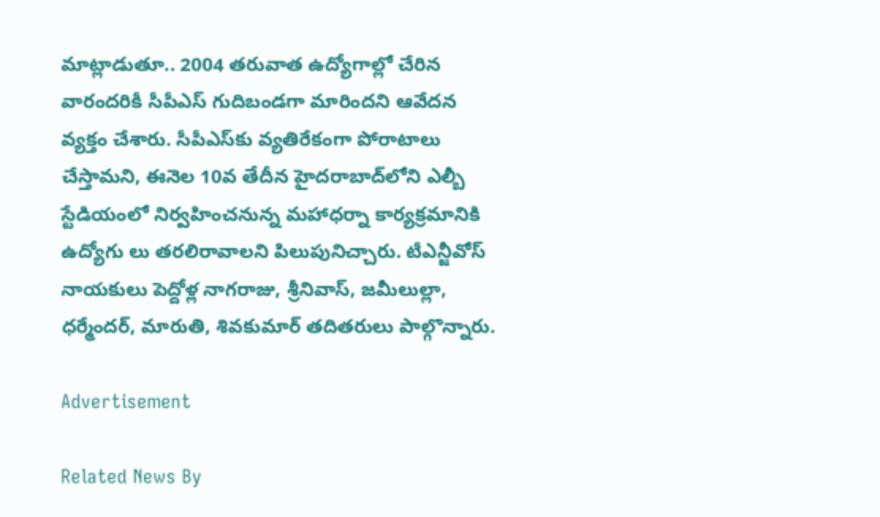మాట్లాడుతూ.. 2004 తరువాత ఉద్యోగాల్లో చేరిన వారందరికీ సీపీఎస్‌ గుదిబండగా మారిందని ఆవేదన వ్యక్తం చేశారు. సీపీఎస్‌కు వ్యతిరేకంగా పోరాటాలు చేస్తామని, ఈనెల 10వ తేదీన హైదరాబాద్‌లోని ఎల్బీ స్టేడియంలో నిర్వహించనున్న మహాధర్నా కార్యక్రమానికి ఉద్యోగు లు తరలిరావాలని పిలుపునిచ్చారు. టీఎన్జీవోస్‌ నాయకులు పెద్దోళ్ల నాగరాజు, శ్రీనివాస్‌, జమీలుల్లా, ధర్మేందర్‌, మారుతి, శివకుమార్‌ తదితరులు పాల్గొన్నారు.

Advertisement

Related News By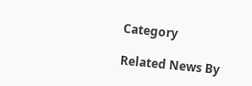Category

Related News By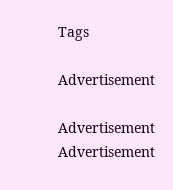Tags

Advertisement

Advertisement
Advertisement